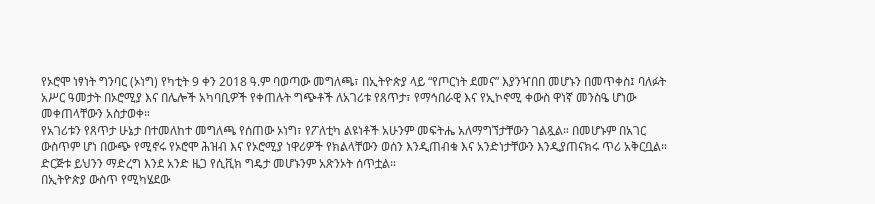የኦሮሞ ነፃነት ግንባር (ኦነግ) የካቲት 9 ቀን 2018 ዓ.ም ባወጣው መግለጫ፣ በኢትዮጵያ ላይ “የጦርነት ደመና” እያንዣበበ መሆኑን በመጥቀስ፤ ባለፉት አሥር ዓመታት በኦሮሚያ እና በሌሎች አካባቢዎች የቀጠሉት ግጭቶች ለአገሪቱ የጸጥታ፣ የማኅበራዊ እና የኢኮኖሚ ቀውስ ዋነኛ መንስዔ ሆነው መቀጠላቸውን አስታወቀ።
የአገሪቱን የጸጥታ ሁኔታ በተመለከተ መግለጫ የሰጠው ኦነግ፣ የፖለቲካ ልዩነቶች አሁንም መፍትሔ አለማግኘታቸውን ገልጿል። በመሆኑም በአገር ውስጥም ሆነ በውጭ የሚኖሩ የኦሮሞ ሕዝብ እና የኦሮሚያ ነዋሪዎች የክልላቸውን ወሰን እንዲጠብቁ እና አንድነታቸውን እንዲያጠናክሩ ጥሪ አቅርቧል። ድርጅቱ ይህንን ማድረግ እንደ አንድ ዜጋ የሲቪክ ግዴታ መሆኑንም አጽንኦት ሰጥቷል።
በኢትዮጵያ ውስጥ የሚካሄደው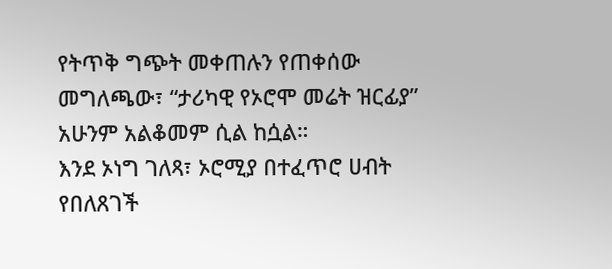የትጥቅ ግጭት መቀጠሉን የጠቀሰው መግለጫው፣ “ታሪካዊ የኦሮሞ መሬት ዝርፊያ” አሁንም አልቆመም ሲል ከሷል።
እንደ ኦነግ ገለጻ፣ ኦሮሚያ በተፈጥሮ ሀብት የበለጸገች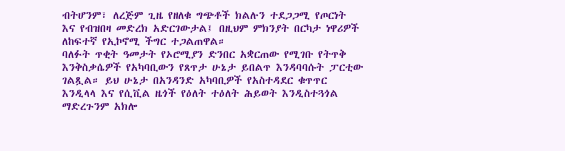ብትሆንም፣ ለረጅም ጊዜ የዘለቁ ግጭቶች ክልሉን ተደጋጋሚ የጦርነት እና የብዝበዛ መድረክ አድርገውታል፤ በዚህም ምክንያት በርካታ ነዋሪዎች ለከፍተኛ የኢኮኖሚ ችግር ተጋልጠዋል።
ባለፉት ጥቂት ዓመታት የኦሮሚያን ድንበር አቋርጠው የሚገቡ የትጥቅ እንቅስቃሴዎች የአካባቢውን የጸጥታ ሁኔታ ይበልጥ እንዳባባሱት ፓርቲው ገልጿል። ይህ ሁኔታ በአንዳንድ አካባቢዎች የአስተዳደር ቁጥጥር እንዲላላ እና የሲቪል ዜጎች የዕለት ተዕለት ሕይወት እንዲስተጓጎል ማድረጉንም አክሎ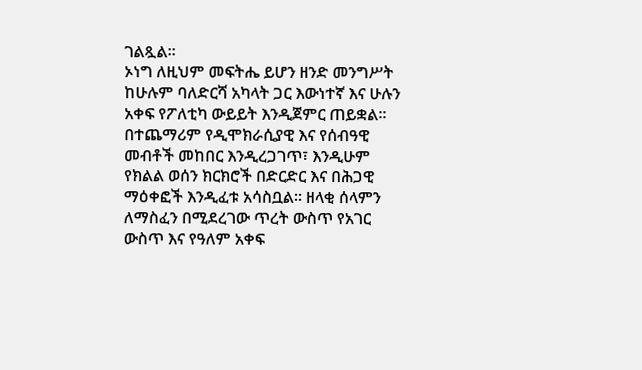ገልጿል።
ኦነግ ለዚህም መፍትሔ ይሆን ዘንድ መንግሥት ከሁሉም ባለድርሻ አካላት ጋር እውነተኛ እና ሁሉን አቀፍ የፖለቲካ ውይይት እንዲጀምር ጠይቋል።
በተጨማሪም የዲሞክራሲያዊ እና የሰብዓዊ መብቶች መከበር እንዲረጋገጥ፣ እንዲሁም የክልል ወሰን ክርክሮች በድርድር እና በሕጋዊ ማዕቀፎች እንዲፈቱ አሳስቧል። ዘላቂ ሰላምን ለማስፈን በሚደረገው ጥረት ውስጥ የአገር ውስጥ እና የዓለም አቀፍ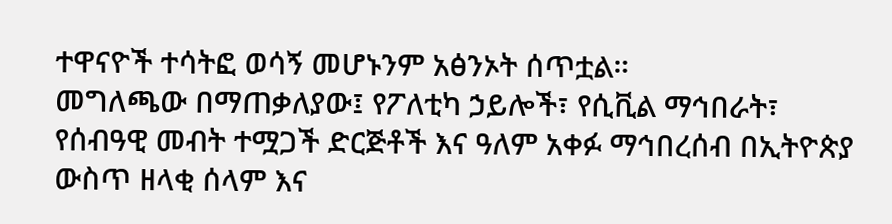ተዋናዮች ተሳትፎ ወሳኝ መሆኑንም አፅንኦት ሰጥቷል።
መግለጫው በማጠቃለያው፤ የፖለቲካ ኃይሎች፣ የሲቪል ማኅበራት፣ የሰብዓዊ መብት ተሟጋች ድርጅቶች እና ዓለም አቀፉ ማኅበረሰብ በኢትዮጵያ ውስጥ ዘላቂ ሰላም እና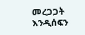መረጋጋት እንዲሰፍን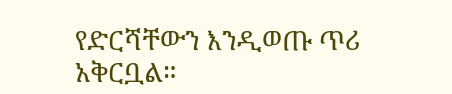የድርሻቸውን እንዲወጡ ጥሪ አቅርቧል።